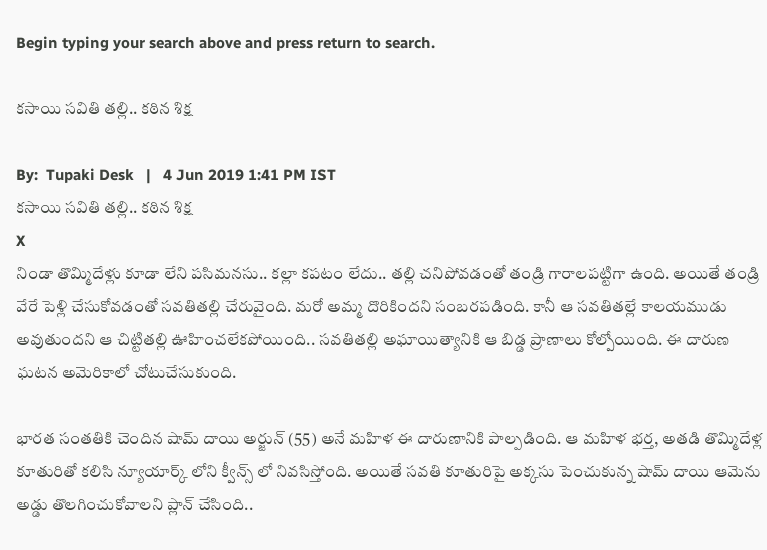Begin typing your search above and press return to search.

కసాయి సవితి తల్లి.. కఠిన శిక్ష

By:  Tupaki Desk   |   4 Jun 2019 1:41 PM IST
కసాయి సవితి తల్లి.. కఠిన శిక్ష
X
నిండా తొమ్మిదేళ్లు కూడా లేని పసిమనసు.. కల్లా కపటం లేదు.. తల్లి చనిపోవడంతో తండ్రి గారాలపట్టిగా ఉంది. అయితే తండ్రి వేరే పెళ్లి చేసుకోవడంతో సవతితల్లి చేరువైంది. మరో అమ్మ దొరికిందని సంబరపడింది. కానీ ఆ సవతితల్లే కాలయముడు అవుతుందని ఆ చిట్టితల్లి ఊహించలేకపోయింది.. సవతితల్లి అఘాయిత్యానికి ఆ బిడ్డ ప్రాణాలు కోల్పోయింది. ఈ దారుణ ఘటన అమెరికాలో చోటుచేసుకుంది.

భారత సంతతికి చెందిన షామ్ దాయి అర్జున్ (55) అనే మహిళ ఈ దారుణానికి పాల్పడింది. ఆ మహిళ భర్త, అతడి తొమ్మిదేళ్ల కూతురితో కలిసి న్యూయార్క్ లోని క్వీన్స్ లో నివసిస్తోంది. అయితే సవతి కూతురిపై అక్కసు పెంచుకున్న షామ్ దాయి ఆమెను అడ్డు తొలగించుకోవాలని ప్లాన్ చేసింది..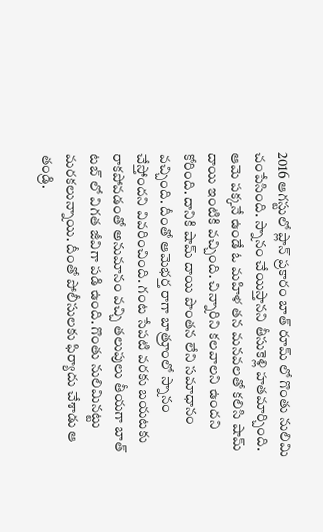2016 ఆగస్టులో ప్లాన్ ప్రకారం బాత్ రూమ్ లో గొంతు నులిమి చంపేసింది. స్నానం చేయిస్తానని తీసుకెళ్లి హతమార్చింది. ఆమె పక్కనే ఉండే ఓ మహిళ తన మనవలతో కలిసి షామ్ దాయి ఇంటికి వచ్చింది. చిన్నారిని కలవాలని ఉందని కోరింది. దానికి షామ్ దాయి పొంతన లేని సమాధానం వచ్చింది. దీంతో ఆమెభర్త రాగా బాత్రూంలో స్నానం చేస్తోందని వివరించింది. గంట సేపటి వరకు బయటకు రాకపోవడంతో అనుమానం వచ్చి తలుపులు తీయగా బాత్ టబ్ లో విగత జీవిగా పడి ఉంది. గొంతు నులిమినట్టు మరకలున్నాయి. దీంతో పోలీసులకు ఫిర్యాదు చేశాడు ఆ తండ్రి.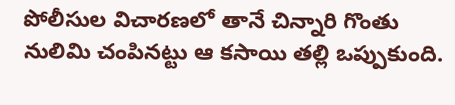పోలీసుల విచారణలో తానే చిన్నారి గొంతు నులిమి చంపినట్టు ఆ కసాయి తల్లి ఒప్పుకుంది.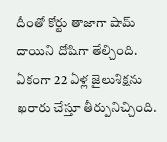దీంతో కోర్టు తాజాగా షామ్ దాయిని దోషిగా తేల్చింది. ఏకంగా 22 ఏళ్ల జైలుశిక్షను ఖరారు చేస్తూ తీర్పునిచ్చింది.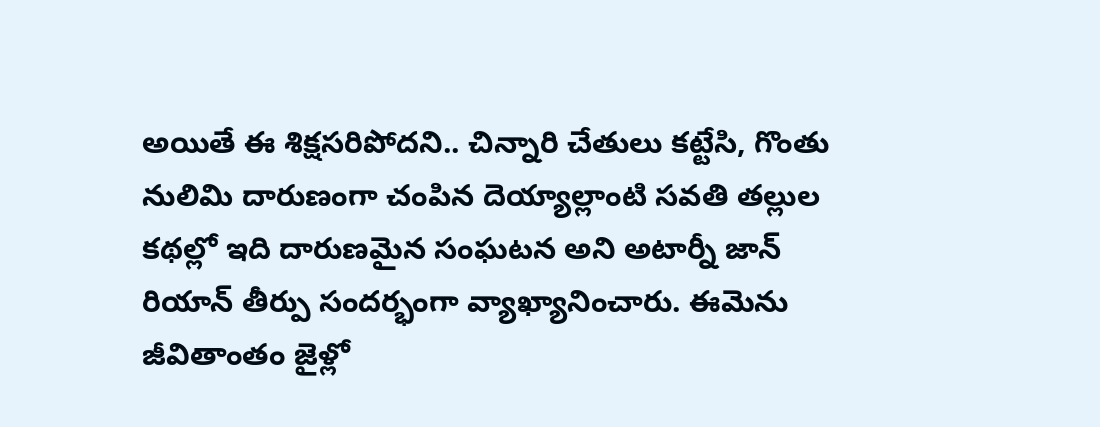అయితే ఈ శిక్షసరిపోదని.. చిన్నారి చేతులు కట్టేసి, గొంతు నులిమి దారుణంగా చంపిన దెయ్యాల్లాంటి సవతి తల్లుల కథల్లో ఇది దారుణమైన సంఘటన అని అటార్నీ జాన్ రియాన్ తీర్పు సందర్భంగా వ్యాఖ్యానించారు. ఈమెను జీవితాంతం జైళ్లో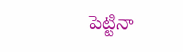పెట్టినా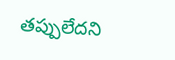తప్పులేదని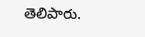తెలిపారు.